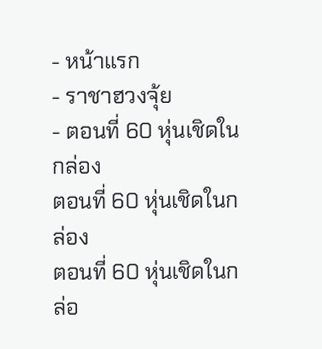- หน้าแรก
- ราชาฮวงจุ้ย
- ตอนที่ 60 หุ่นเชิดในกล่อง
ตอนที่ 60 หุ่นเชิดในกล่อง
ตอนที่ 60 หุ่นเชิดในกล่อ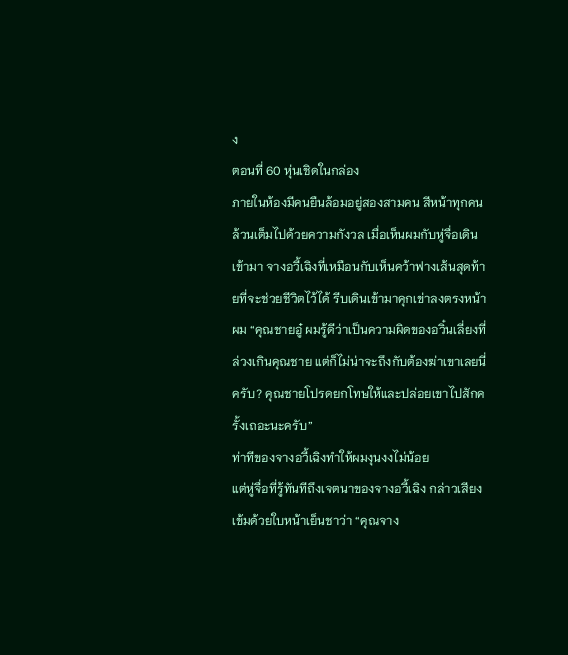ง
ตอนที่ 60 หุ่นเชิดในกล่อง
ภายในห้องมีคนยืนล้อมอยู่สองสามคน สีหน้าทุกคนล้วนเต็มไปด้วยความกังวล เมื่อเห็นผมกับหู่จื่อเดินเข้ามา จางอวี้เฉิงที่เหมือนกับเห็นคว้าฟางเส้นสุดท้ายที่จะช่วยชีวิตไว้ได้ รีบเดินเข้ามาคุกเข่าลงตรงหน้าผม “คุณชายอู๋ ผมรู้ดีว่าเป็นความผิดของอวิ๋นเลี่ยงที่ล่วงเกินคุณชาย แต่ก็ไม่น่าจะถึงกับต้องฆ่าเขาเลยนี่ครับ? คุณชายโปรดยกโทษให้และปล่อยเขาไปสักครั้งเถอะนะครับ”
ท่าทีของจางอวี้เฉิงทำให้ผมงุนงงไม่น้อย
แต่หู่จื่อที่รู้ทันทีถึงเจตนาของจางอวี้เฉิง กล่าวเสียงเข้มด้วยใบหน้าเย็นชาว่า “คุณจาง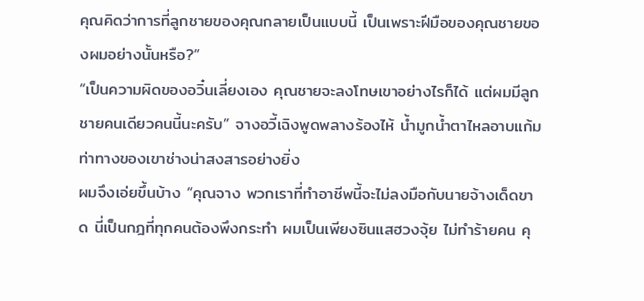คุณคิดว่าการที่ลูกชายของคุณกลายเป็นแบบนี้ เป็นเพราะฝีมือของคุณชายของผมอย่างนั้นหรือ?”
“เป็นความผิดของอวิ๋นเลี่ยงเอง คุณชายจะลงโทษเขาอย่างไรก็ได้ แต่ผมมีลูกชายคนเดียวคนนี้นะครับ” จางอวี้เฉิงพูดพลางร้องไห้ น้ำมูกน้ำตาไหลอาบแก้ม ท่าทางของเขาช่างน่าสงสารอย่างยิ่ง
ผมจึงเอ่ยขึ้นบ้าง “คุณจาง พวกเราที่ทำอาชีพนี้จะไม่ลงมือกับนายจ้างเด็ดขาด นี่เป็นกฎที่ทุกคนต้องพึงกระทำ ผมเป็นเพียงซินแสฮวงจุ้ย ไม่ทำร้ายคน คุ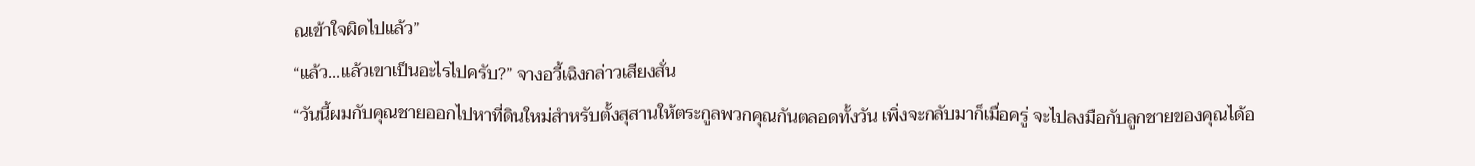ณเข้าใจผิดไปแล้ว”
“แล้ว...แล้วเขาเป็นอะไรไปครับ?” จางอวี้เฉิงกล่าวเสียงสั่น
“วันนี้ผมกับคุณชายออกไปหาที่ดินใหม่สำหรับตั้งสุสานให้ตระกูลพวกคุณกันตลอดทั้งวัน เพิ่งจะกลับมาก็เมื่อครู่ จะไปลงมือกับลูกชายของคุณได้อ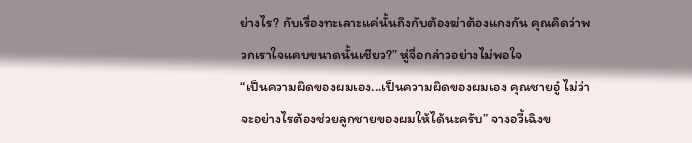ย่างไร? กับเรื่องทะเลาะแค่นั้นถึงกับต้องฆ่าต้องแกงกัน คุณคิดว่าพวกเราใจแคบขนาดนั้นเชียว?” หู่จื่อกล่าวอย่างไม่พอใจ
“เป็นความผิดของผมเอง...เป็นความผิดของผมเอง คุณชายอู๋ ไม่ว่าจะอย่างไรต้องช่วยลูกชายของผมให้ได้นะครับ” จางอวี้เฉิงข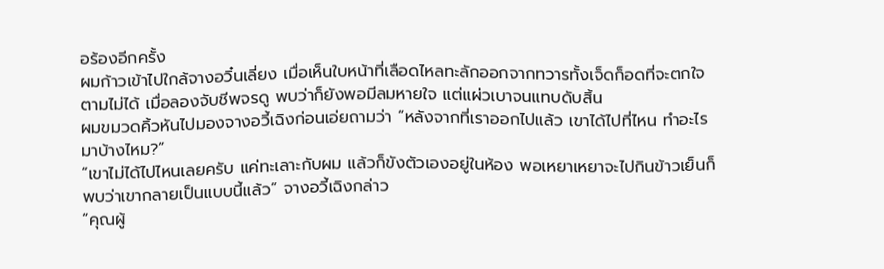อร้องอีกครั้ง
ผมก้าวเข้าไปใกล้จางอวิ๋นเลี่ยง เมื่อเห็นใบหน้าที่เลือดไหลทะลักออกจากทวารทั้งเจ็ดก็อดที่จะตกใจตามไม่ได้ เมื่อลองจับชีพจรดู พบว่าก็ยังพอมีลมหายใจ แต่แผ่วเบาจนแทบดับสิ้น
ผมขมวดคิ้วหันไปมองจางอวี้เฉิงก่อนเอ่ยถามว่า “หลังจากที่เราออกไปแล้ว เขาได้ไปที่ไหน ทำอะไรมาบ้างไหม?”
“เขาไม่ได้ไปไหนเลยครับ แค่ทะเลาะกับผม แล้วก็ขังตัวเองอยู่ในห้อง พอเหยาเหยาจะไปกินข้าวเย็นก็พบว่าเขากลายเป็นแบบนี้แล้ว” จางอวี้เฉิงกล่าว
“คุณผู้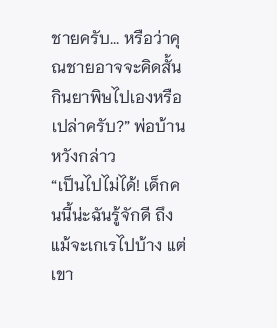ชายครับ... หรือว่าคุณชายอาจจะคิดสั้น กินยาพิษไปเองหรือเปล่าครับ?” พ่อบ้านหวังกล่าว
“เป็นไปไม่ได้! เด็กคนนี้น่ะฉันรู้จักดี ถึงแม้จะเกเรไปบ้าง แต่เขา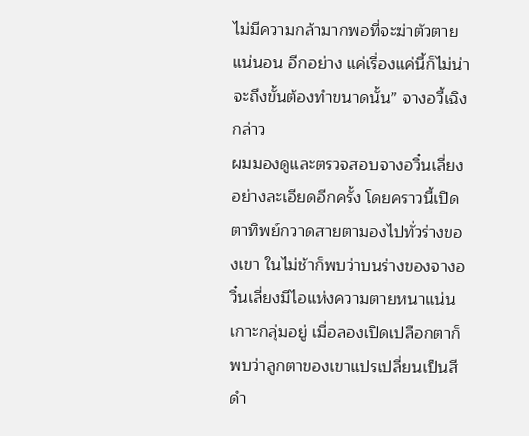ไม่มีความกล้ามากพอที่จะฆ่าตัวตายแน่นอน อีกอย่าง แค่เรื่องแค่นี้ก็ไม่น่าจะถึงขั้นต้องทำขนาดนั้น” จางอวี้เฉิงกล่าว
ผมมองดูและตรวจสอบจางอวิ๋นเลี่ยงอย่างละเอียดอีกครั้ง โดยคราวนี้เปิดตาทิพย์กวาดสายตามองไปทั่วร่างของเขา ในไม่ช้าก็พบว่าบนร่างของจางอวิ๋นเลี่ยงมีไอแห่งความตายหนาแน่นเกาะกลุ่มอยู่ เมื่อลองเปิดเปลือกตาก็พบว่าลูกตาของเขาแปรเปลี่ยนเป็นสีดำ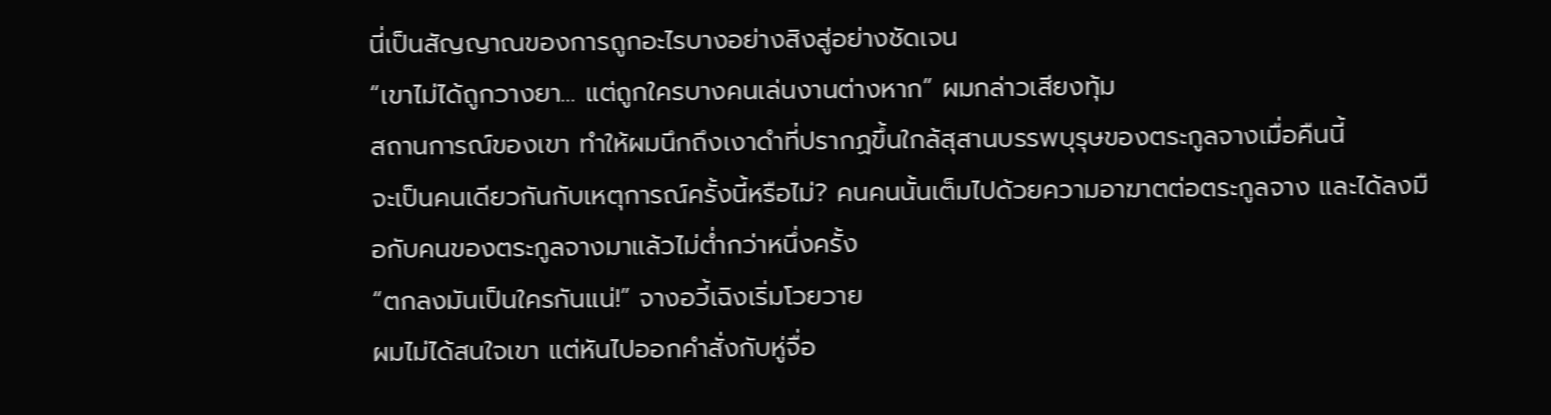นี่เป็นสัญญาณของการถูกอะไรบางอย่างสิงสู่อย่างชัดเจน
“เขาไม่ได้ถูกวางยา… แต่ถูกใครบางคนเล่นงานต่างหาก” ผมกล่าวเสียงทุ้ม
สถานการณ์ของเขา ทำให้ผมนึกถึงเงาดำที่ปรากฏขึ้นใกล้สุสานบรรพบุรุษของตระกูลจางเมื่อคืนนี้
จะเป็นคนเดียวกันกับเหตุการณ์ครั้งนี้หรือไม่? คนคนนั้นเต็มไปด้วยความอาฆาตต่อตระกูลจาง และได้ลงมือกับคนของตระกูลจางมาแล้วไม่ต่ำกว่าหนึ่งครั้ง
“ตกลงมันเป็นใครกันแน่!” จางอวี้เฉิงเริ่มโวยวาย
ผมไม่ได้สนใจเขา แต่หันไปออกคำสั่งกับหู่จื่อ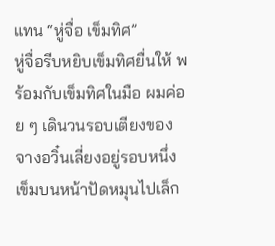แทน “หู่จื่อ เข็มทิศ”
หู่จื่อรีบหยิบเข็มทิศยื่นให้ พร้อมกับเข็มทิศในมือ ผมค่อย ๆ เดินวนรอบเตียงของจางอวิ๋นเลี่ยงอยู่รอบหนึ่ง เข็มบนหน้าปัดหมุนไปเล็ก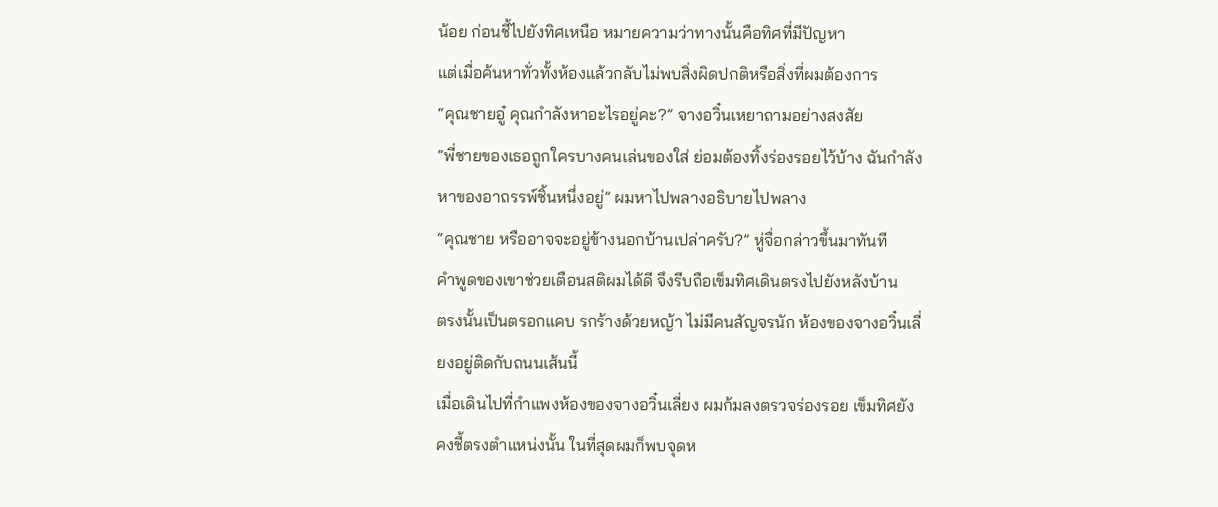น้อย ก่อนชี้ไปยังทิศเหนือ หมายความว่าทางนั้นคือทิศที่มีปัญหา
แต่เมื่อค้นหาทั่วทั้งห้องแล้วกลับไม่พบสิ่งผิดปกติหรือสิ่งที่ผมต้องการ
“คุณชายอู๋ คุณกำลังหาอะไรอยู่คะ?” จางอวิ๋นเหยาถามอย่างสงสัย
“พี่ชายของเธอถูกใครบางคนเล่นของใส่ ย่อมต้องทิ้งร่องรอยไว้บ้าง ฉันกำลังหาของอาถรรพ์ชิ้นหนึ่งอยู่” ผมหาไปพลางอธิบายไปพลาง
“คุณชาย หรืออาจจะอยู่ข้างนอกบ้านเปล่าครับ?” หู่จื่อกล่าวขึ้นมาทันที
คำพูดของเขาช่วยเตือนสติผมได้ดี จึงรีบถือเข็มทิศเดินตรงไปยังหลังบ้าน
ตรงนั้นเป็นตรอกแคบ รกร้างด้วยหญ้า ไม่มีคนสัญจรนัก ห้องของจางอวิ๋นเลี่ยงอยู่ติดกับถนนเส้นนี้
เมื่อเดินไปที่กำแพงห้องของจางอวิ๋นเลี่ยง ผมก้มลงตรวจร่องรอย เข็มทิศยังคงชี้ตรงตำแหน่งนั้น ในที่สุดผมก็พบจุดห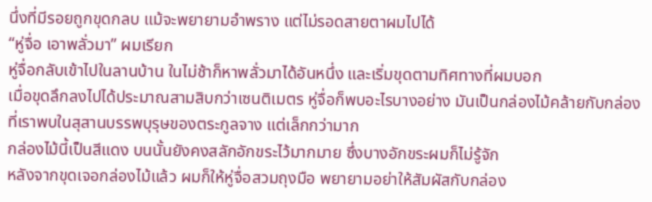นึ่งที่มีรอยถูกขุดกลบ แม้จะพยายามอำพราง แต่ไม่รอดสายตาผมไปได้
“หู่จื่อ เอาพลั่วมา” ผมเรียก
หู่จื่อกลับเข้าไปในลานบ้าน ในไม่ช้าก็หาพลั่วมาได้อันหนึ่ง และเริ่มขุดตามทิศทางที่ผมบอก
เมื่อขุดลึกลงไปได้ประมาณสามสิบกว่าเซนติเมตร หู่จื่อก็พบอะไรบางอย่าง มันเป็นกล่องไม้คล้ายกับกล่องที่เราพบในสุสานบรรพบุรุษของตระกูลจาง แต่เล็กกว่ามาก
กล่องไม้นี้เป็นสีแดง บนนั้นยังคงสลักอักขระไว้มากมาย ซึ่งบางอักขระผมก็ไม่รู้จัก
หลังจากขุดเจอกล่องไม้แล้ว ผมก็ให้หู่จื่อสวมถุงมือ พยายามอย่าให้สัมผัสกับกล่อง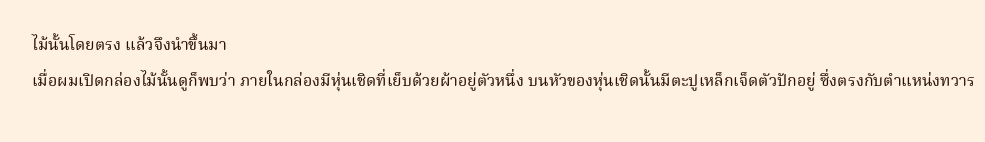ไม้นั้นโดยตรง แล้วจึงนำขึ้นมา
เมื่อผมเปิดกล่องไม้นั้นดูก็พบว่า ภายในกล่องมีหุ่นเชิดที่เย็บด้วยผ้าอยู่ตัวหนึ่ง บนหัวของหุ่นเชิดนั้นมีตะปูเหล็กเจ็ดตัวปักอยู่ ซึ่งตรงกับตำแหน่งทวาร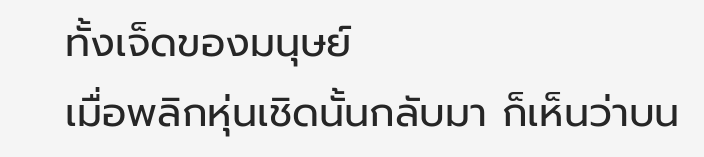ทั้งเจ็ดของมนุษย์
เมื่อพลิกหุ่นเชิดนั้นกลับมา ก็เห็นว่าบน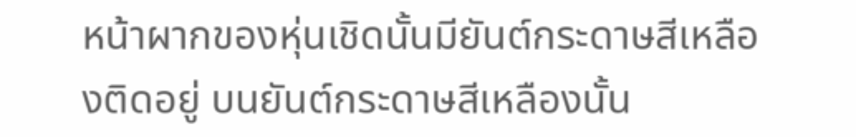หน้าผากของหุ่นเชิดนั้นมียันต์กระดาษสีเหลืองติดอยู่ บนยันต์กระดาษสีเหลืองนั้น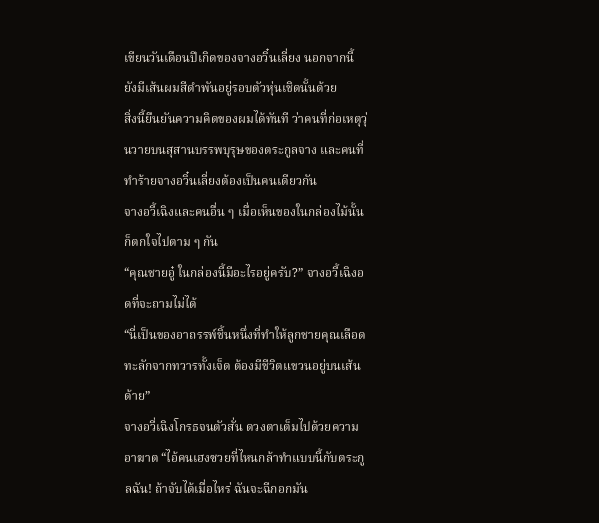เขียนวันเดือนปีเกิดของจางอวิ๋นเลี่ยง นอกจากนี้ ยังมีเส้นผมสีดำพันอยู่รอบตัวหุ่นเชิดนั้นด้วย
สิ่งนี้ยืนยันความคิดของผมได้ทันที ว่าคนที่ก่อเหตุวุ่นวายบนสุสานบรรพบุรุษของตระกูลจาง และคนที่ทำร้ายจางอวิ๋นเลี่ยงต้องเป็นคนเดียวกัน
จางอวี้เฉิงและคนอื่น ๆ เมื่อเห็นของในกล่องไม้นั้น ก็ตกใจไปตาม ๆ กัน
“คุณชายอู๋ ในกล่องนี้มีอะไรอยู่ครับ?” จางอวี้เฉิงอดที่จะถามไม่ได้
“นี่เป็นของอาถรรพ์ชิ้นหนึ่งที่ทำให้ลูกชายคุณเลือดทะลักจากทวารทั้งเจ็ด ต้องมีชีวิตแขวนอยู่บนเส้นด้าย”
จางอวี่เฉิงโกรธจนตัวสั่น ดวงตาเต็มไปด้วยความอาฆาต “ไอ้คนเฮงซวยที่ไหนกล้าทำแบบนี้กับตระกูลฉัน! ถ้าจับได้เมื่อไหร่ ฉันจะฉีกอกมัน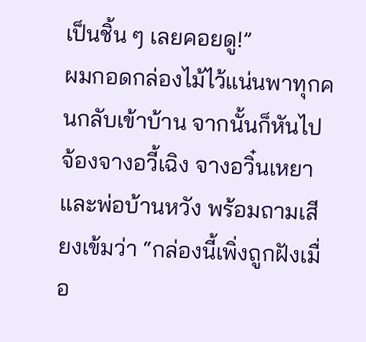เป็นชิ้น ๆ เลยคอยดู!”
ผมกอดกล่องไม้ไว้แน่นพาทุกคนกลับเข้าบ้าน จากนั้นก็หันไปจ้องจางอวี้เฉิง จางอวิ๋นเหยา และพ่อบ้านหวัง พร้อมถามเสียงเข้มว่า “กล่องนี้เพิ่งถูกฝังเมื่อ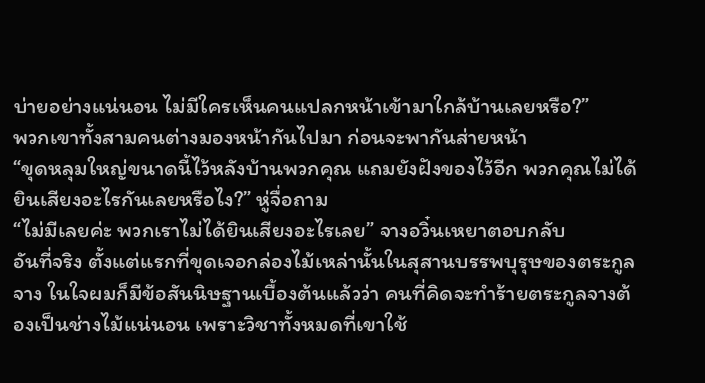บ่ายอย่างแน่นอน ไม่มีใครเห็นคนแปลกหน้าเข้ามาใกล้บ้านเลยหรือ?”
พวกเขาทั้งสามคนต่างมองหน้ากันไปมา ก่อนจะพากันส่ายหน้า
“ขุดหลุมใหญ่ขนาดนี้ไว้หลังบ้านพวกคุณ แถมยังฝังของไว้อีก พวกคุณไม่ได้ยินเสียงอะไรกันเลยหรือไง?” หู่จื่อถาม
“ไม่มีเลยค่ะ พวกเราไม่ได้ยินเสียงอะไรเลย” จางอวิ๋นเหยาตอบกลับ
อันที่จริง ตั้งแต่แรกที่ขุดเจอกล่องไม้เหล่านั้นในสุสานบรรพบุรุษของตระกูลจาง ในใจผมก็มีข้อสันนิษฐานเบื้องต้นแล้วว่า คนที่คิดจะทำร้ายตระกูลจางต้องเป็นช่างไม้แน่นอน เพราะวิชาทั้งหมดที่เขาใช้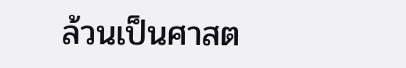ล้วนเป็นศาสต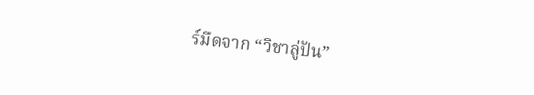ร์มืดจาก “วิชาลู่ปัน”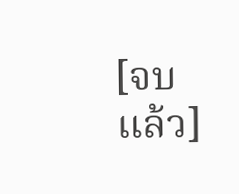[จบแล้ว]